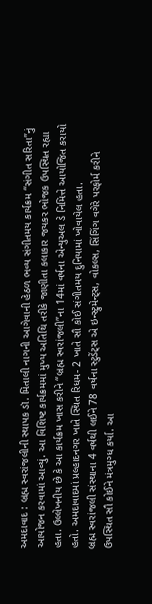અમદાવાદ : બ્રહ્મ સ્વરાંજલીની સ્થાપક ડૉ. મિતાલી નાગની આગેવાની હેઠળ ભવ્ય સંગીતમય કાર્યક્રમ “સંગીત સરિતા”નું આયોજન કરવામાં આવ્યું. આ વિશિષ્ટ કાર્યક્રમમાં મુખ્ય અતિથિ તરીકે જાણીતા કલાકાર જયકર ભોજક ઉપસ્થિત રહ્યા હતા. ઉલ્લેખનીય છે કે આ કાર્યક્રમ ખાસ કરીને “બ્રહ્મ સ્વરાંજલી”ના 14માં વર્ષના એન્યુઅલ ડે નિમિત્તે આયોજિત કરાયો હતો. અમદાવાદમાં પ્રલ્હાદનગર ખાતે સ્થિત રિધમ- 2 ખાતે સૌ કોઈ સંગીતમય દુનિયામાં ખોવાયેલ હતા.
બ્રહ્મ સ્વરાંજલી સંસ્થાના 4 વર્ષથી લઈને 78 વર્ષના સ્ટુડેંટ્સ એ ઇન્સ્ટ્રુમેન્ટ્સ, વોકલ્સ, સિંગિંગ વગેરે પરફોર્મ કરીને ઉપસ્થિત સૌ કોઈને મંત્રમુગ્ધ કર્યા. આ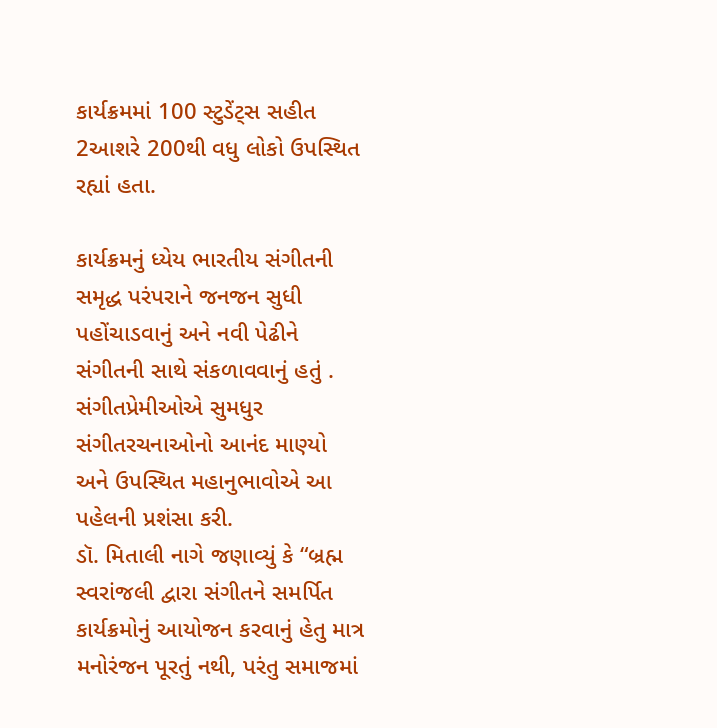કાર્યક્રમમાં 100 સ્ટુડેંટ્સ સહીત 2આશરે 200થી વધુ લોકો ઉપસ્થિત રહ્યાં હતા.

કાર્યક્રમનું ધ્યેય ભારતીય સંગીતની સમૃદ્ધ પરંપરાને જનજન સુધી પહોંચાડવાનું અને નવી પેઢીને સંગીતની સાથે સંકળાવવાનું હતું . સંગીતપ્રેમીઓએ સુમધુર સંગીતરચનાઓનો આનંદ માણ્યો અને ઉપસ્થિત મહાનુભાવોએ આ પહેલની પ્રશંસા કરી.
ડૉ. મિતાલી નાગે જણાવ્યું કે “બ્રહ્મ સ્વરાંજલી દ્વારા સંગીતને સમર્પિત કાર્યક્રમોનું આયોજન કરવાનું હેતુ માત્ર મનોરંજન પૂરતું નથી, પરંતુ સમાજમાં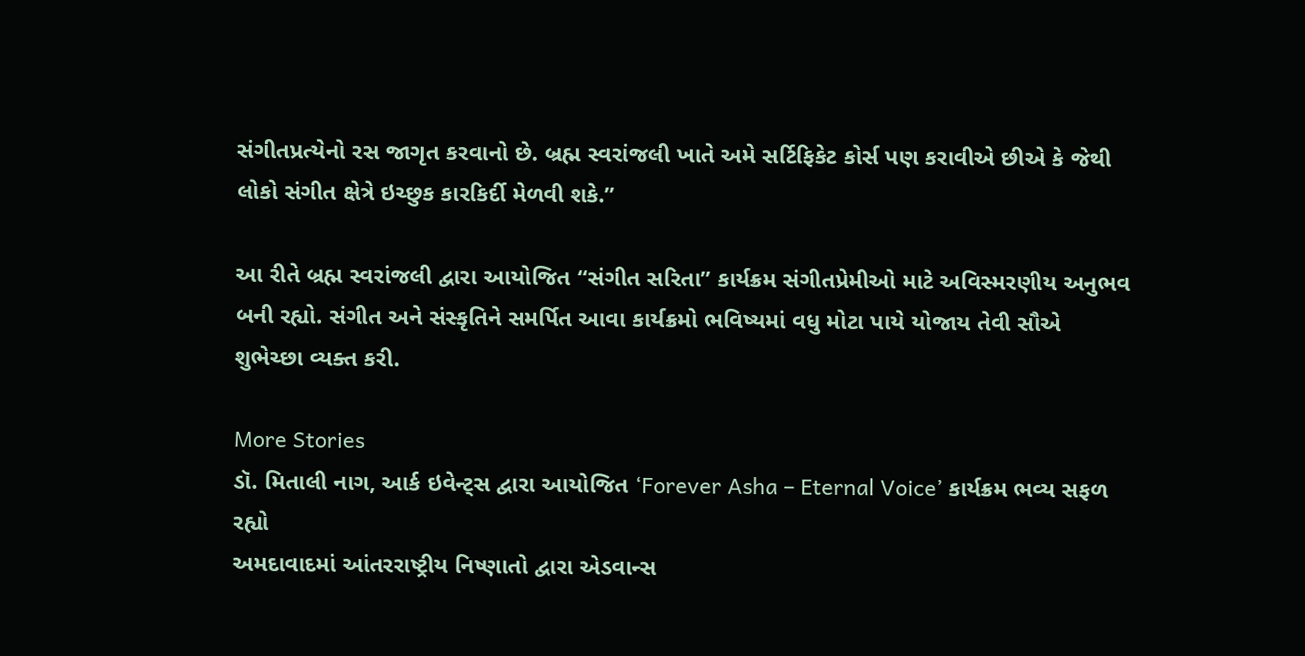સંગીતપ્રત્યેનો રસ જાગૃત કરવાનો છે. બ્રહ્મ સ્વરાંજલી ખાતે અમે સર્ટિફિકેટ કોર્સ પણ કરાવીએ છીએ કે જેથી લોકો સંગીત ક્ષેત્રે ઇચ્છુક કારકિર્દી મેળવી શકે.”

આ રીતે બ્રહ્મ સ્વરાંજલી દ્વારા આયોજિત “સંગીત સરિતા” કાર્યક્રમ સંગીતપ્રેમીઓ માટે અવિસ્મરણીય અનુભવ બની રહ્યો. સંગીત અને સંસ્કૃતિને સમર્પિત આવા કાર્યક્રમો ભવિષ્યમાં વધુ મોટા પાયે યોજાય તેવી સૌએ શુભેચ્છા વ્યક્ત કરી.

More Stories
ડૉ. મિતાલી નાગ, આર્ક ઇવેન્ટ્સ દ્વારા આયોજિત ‘Forever Asha – Eternal Voice’ કાર્યક્રમ ભવ્ય સફળ રહ્યો
અમદાવાદમાં આંતરરાષ્ટ્રીય નિષ્ણાતો દ્વારા એડવાન્સ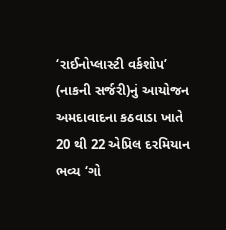‘રાઈનોપ્લાસ્ટી વર્કશોપ’ (નાકની સર્જરી)નું આયોજન
અમદાવાદના કઠવાડા ખાતે 20 થી 22 એપ્રિલ દરમિયાન ભવ્ય ‘ગો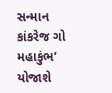સન્માન કાંકરેજ ગો મહાકુંભ’ યોજાશે